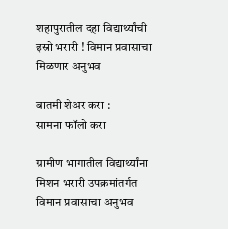शहापुरातील दहा विद्यार्थ्यांची इस्रो भरारी ! विमान प्रवासाचा मिळणार अनुभव

बातमी शेअर करा :
सामना फॉलो करा

ग्रामीण भागातील विद्यार्थ्यांना मिशन भरारी उपक्रमांतर्गत विमान प्रवासाचा अनुभव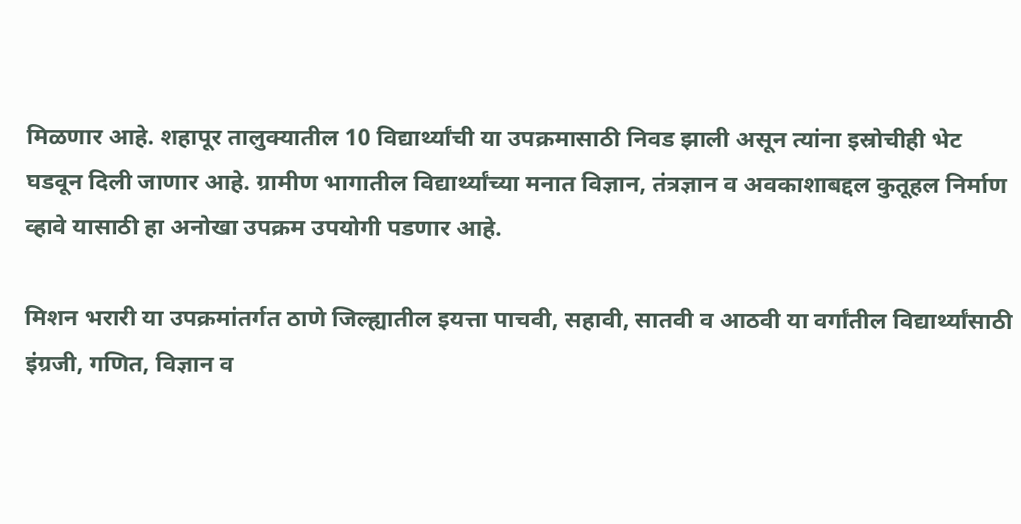मिळणार आहे. शहापूर तालुक्यातील 10 विद्यार्थ्यांची या उपक्रमासाठी निवड झाली असून त्यांना इस्रोचीही भेट घडवून दिली जाणार आहे. ग्रामीण भागातील विद्यार्थ्यांच्या मनात विज्ञान, तंत्रज्ञान व अवकाशाबद्दल कुतूहल निर्माण व्हावे यासाठी हा अनोखा उपक्रम उपयोगी पडणार आहे.

मिशन भरारी या उपक्रमांतर्गत ठाणे जिल्ह्यातील इयत्ता पाचवी, सहावी, सातवी व आठवी या वर्गांतील विद्यार्थ्यांसाठी इंग्रजी, गणित, विज्ञान व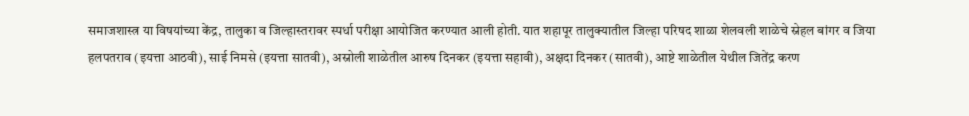समाजशास्त्र या विषयांच्या केंद्र, तालुका व जिल्हास्तरावर स्पर्धा परीक्षा आयोजित करण्यात आली होती. यात शहापूर तालुक्यातील जिल्हा परिषद शाळा शेलवली शाळेचे स्नेहल बांगर व जिया हलपतराव (इयत्ता आठवी), साई निमसे (इयत्ता सातवी), अस्नोली शाळेतील आरुष दिनकर (इयत्ता सहावी), अक्षदा दिनकर (सातवी), आष्टे शाळेतील येथील जितेंद्र करण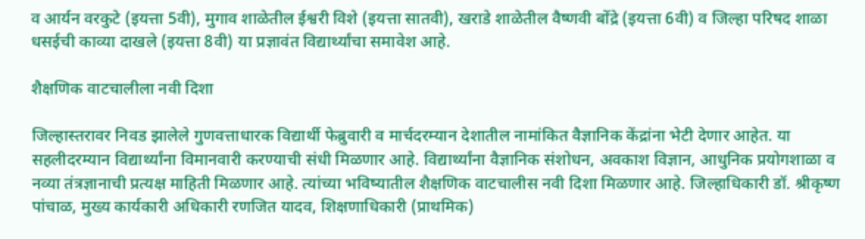व आर्यन वरकुटे (इयत्ता 5वी), मुगाव शाळेतील ईश्वरी विशे (इयत्ता सातवी), खराडे शाळेतील वैष्णवी बोंद्रे (इयत्ता 6वी) व जिल्हा परिषद शाळा धसईची काव्या दाखले (इयत्ता 8वी) या प्रज्ञावंत विद्यार्थ्यांचा समावेश आहे.

शैक्षणिक वाटचालीला नवी दिशा

जिल्हास्तरावर निवड झालेले गुणवत्ताधारक विद्यार्थी फेब्रुवारी व मार्चदरम्यान देशातील नामांकित वैज्ञानिक केंद्रांना भेटी देणार आहेत. या सहलीदरम्यान विद्यार्थ्यांना विमानवारी करण्याची संधी मिळणार आहे. विद्यार्थ्यांना वैज्ञानिक संशोधन, अवकाश विज्ञान, आधुनिक प्रयोगशाळा व नव्या तंत्रज्ञानाची प्रत्यक्ष माहिती मिळणार आहे. त्यांच्या भविष्यातील शैक्षणिक वाटचालीस नवी दिशा मिळणार आहे. जिल्हाधिकारी डॉ. श्रीकृष्ण पांचाळ, मुख्य कार्यकारी अधिकारी रणजित यादव, शिक्षणाधिकारी (प्राथमिक)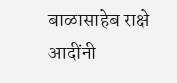बाळासाहेब राक्षे आदींनी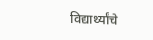विद्यार्थ्यांचे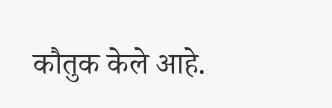कौतुक केले आहे.